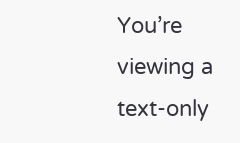You’re viewing a text-only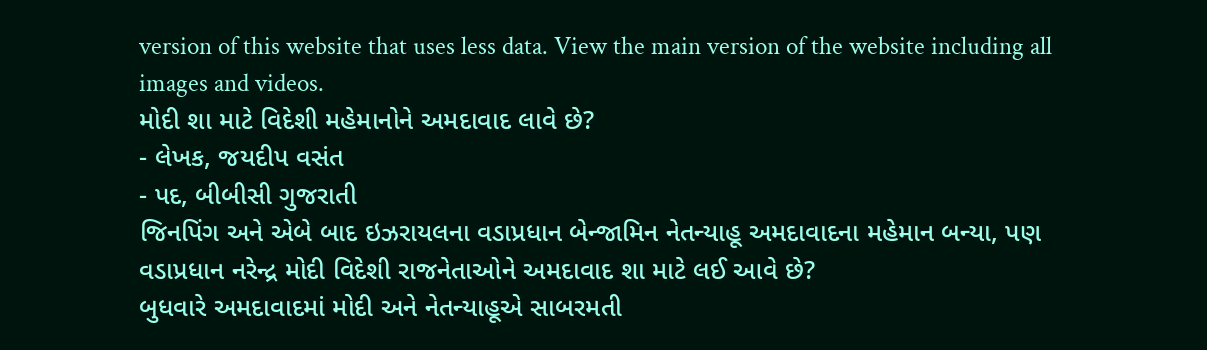version of this website that uses less data. View the main version of the website including all images and videos.
મોદી શા માટે વિદેશી મહેમાનોને અમદાવાદ લાવે છે?
- લેખક, જયદીપ વસંત
- પદ, બીબીસી ગુજરાતી
જિનપિંગ અને એબે બાદ ઇઝરાયલના વડાપ્રધાન બેન્જામિન નેતન્યાહૂ અમદાવાદના મહેમાન બન્યા, પણ વડાપ્રધાન નરેન્દ્ર મોદી વિદેશી રાજનેતાઓને અમદાવાદ શા માટે લઈ આવે છે?
બુધવારે અમદાવાદમાં મોદી અને નેતન્યાહૂએ સાબરમતી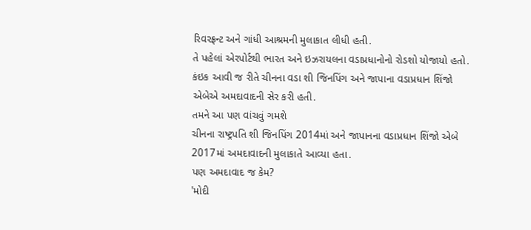રિવરફ્રન્ટ અને ગાંધી આશ્રમની મુલાકાત લીધી હતી.
તે પહેલાં એરપોર્ટથી ભારત અને ઇઝરાયલના વડાપ્રધાનોનો રોડશો યોજાયો હતો.
કંઇક આવી જ રીતે ચીનના વડા શી જિનપિંગ અને જાપાના વડાપ્રધાન શિંજો એબેએ અમદાવાદની સેર કરી હતી.
તમને આ પણ વાંચવું ગમશે
ચીનના રાષ્ટ્રપતિ શી જિનપિંગ 2014માં અને જાપાનના વડાપ્રધાન શિંજો એબે 2017માં અમદાવાદની મુલાકાતે આવ્યા હતા.
પણ અમદાવાદ જ કેમ?
'મોદી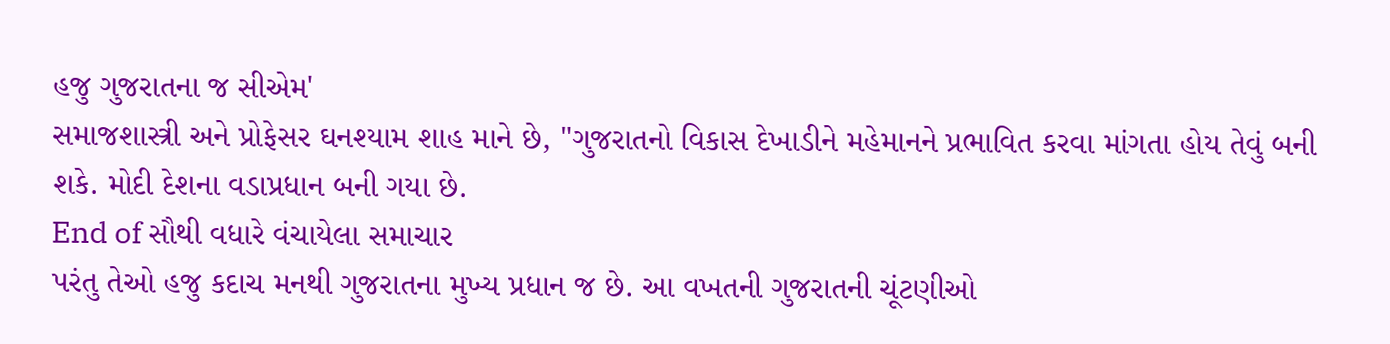હજુ ગુજરાતના જ સીએમ'
સમાજશાસ્ત્રી અને પ્રોફેસર ઘનશ્યામ શાહ માને છે, "ગુજરાતનો વિકાસ દેખાડીને મહેમાનને પ્રભાવિત કરવા માંગતા હોય તેવું બની શકે. મોદી દેશના વડાપ્રધાન બની ગયા છે.
End of સૌથી વધારે વંચાયેલા સમાચાર
પરંતુ તેઓ હજુ કદાચ મનથી ગુજરાતના મુખ્ય પ્રધાન જ છે. આ વખતની ગુજરાતની ચૂંટણીઓ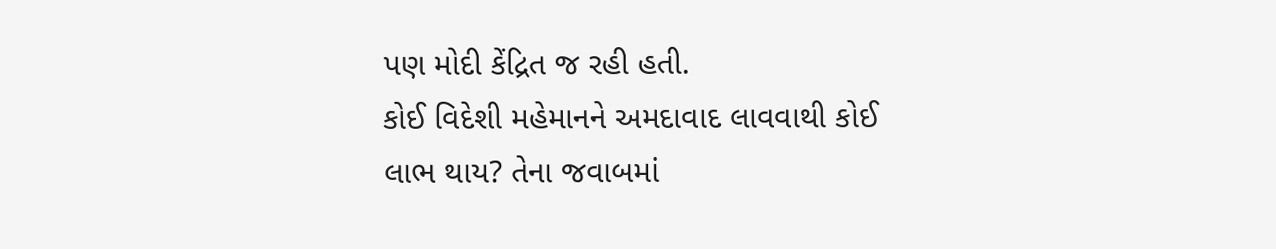પણ મોદી કેંદ્રિત જ રહી હતી.
કોઈ વિદેશી મહેમાનને અમદાવાદ લાવવાથી કોઈ લાભ થાય? તેના જવાબમાં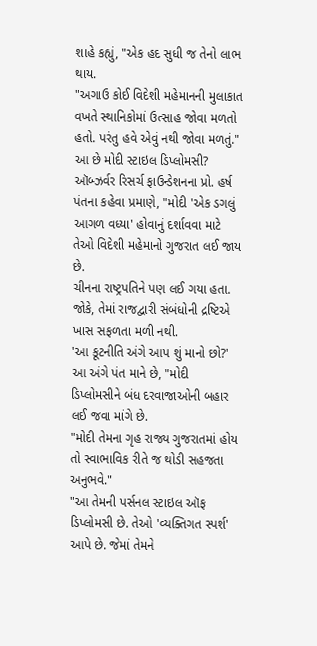શાહે કહ્યું, "એક હદ સુધી જ તેનો લાભ થાય.
"અગાઉ કોઈ વિદેશી મહેમાનની મુલાકાત વખતે સ્થાનિકોમાં ઉત્સાહ જોવા મળતો હતો. પરંતુ હવે એવું નથી જોવા મળતું."
આ છે મોદી સ્ટાઇલ ડિપ્લોમસી?
ઑબ્ઝર્વર રિસર્ચ ફાઉન્ડેશનના પ્રો. હર્ષ પંતના કહેવા પ્રમાણે, "મોદી 'એક ડગલું આગળ વધ્યા' હોવાનું દર્શાવવા માટે તેઓ વિદેશી મહેમાનો ગુજરાત લઈ જાય છે.
ચીનના રાષ્ટ્રપતિને પણ લઈ ગયા હતા. જોકે, તેમાં રાજદ્વારી સંબંધોની દ્રષ્ટિએ ખાસ સફળતા મળી નથી.
'આ કૂટનીતિ અંગે આપ શું માનો છો?' આ અંગે પંત માને છે, "મોદી ડિપ્લોમસીને બંધ દરવાજાઓની બહાર લઈ જવા માંગે છે.
"મોદી તેમના ગૃહ રાજ્ય ગુજરાતમાં હોય તો સ્વાભાવિક રીતે જ થોડી સહજતા અનુભવે."
"આ તેમની પર્સનલ સ્ટાઇલ ઑફ ડિપ્લોમસી છે. તેઓ 'વ્યક્તિગત સ્પર્શ' આપે છે. જેમાં તેમને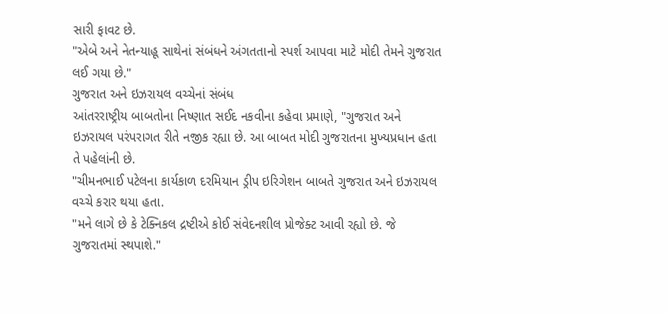સારી ફાવટ છે.
"એબે અને નેતન્યાહૂ સાથેનાં સંબંધને અંગતતાનો સ્પર્શ આપવા માટે મોદી તેમને ગુજરાત લઈ ગયા છે."
ગુજરાત અને ઇઝરાયલ વચ્ચેનાં સંબંધ
આંતરરાષ્ટ્રીય બાબતોના નિષ્ણાત સઈદ નકવીના કહેવા પ્રમાણે, "ગુજરાત અને ઇઝરાયલ પરંપરાગત રીતે નજીક રહ્યા છે. આ બાબત મોદી ગુજરાતના મુખ્યપ્રધાન હતા તે પહેલાંની છે.
"ચીમનભાઈ પટેલના કાર્યકાળ દરમિયાન ડ્રીપ ઇરિગેશન બાબતે ગુજરાત અને ઇઝરાયલ વચ્ચે કરાર થયા હતા.
"મને લાગે છે કે ટેક્નિકલ દ્રષ્ટીએ કોઈ સંવેદનશીલ પ્રોજેક્ટ આવી રહ્યો છે. જે ગુજરાતમાં સ્થપાશે."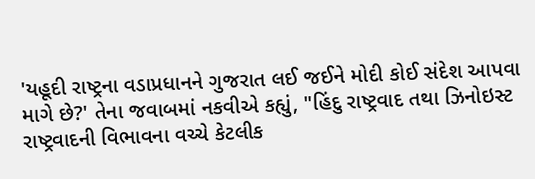'યહૂદી રાષ્ટ્રના વડાપ્રધાનને ગુજરાત લઈ જઈને મોદી કોઈ સંદેશ આપવા માગે છે?' તેના જવાબમાં નકવીએ કહ્યું, "હિંદુ રાષ્ટ્રવાદ તથા ઝિનોઇસ્ટ રાષ્ટ્રવાદની વિભાવના વચ્ચે કેટલીક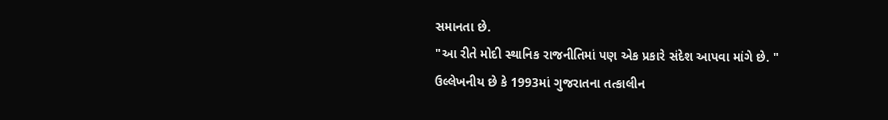સમાનતા છે.
"આ રીતે મોદી સ્થાનિક રાજનીતિમાં પણ એક પ્રકારે સંદેશ આપવા માંગે છે. "
ઉલ્લેખનીય છે કે 1993માં ગુજરાતના તત્કાલીન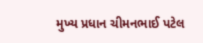મુખ્ય પ્રધાન ચીમનભાઈ પટેલ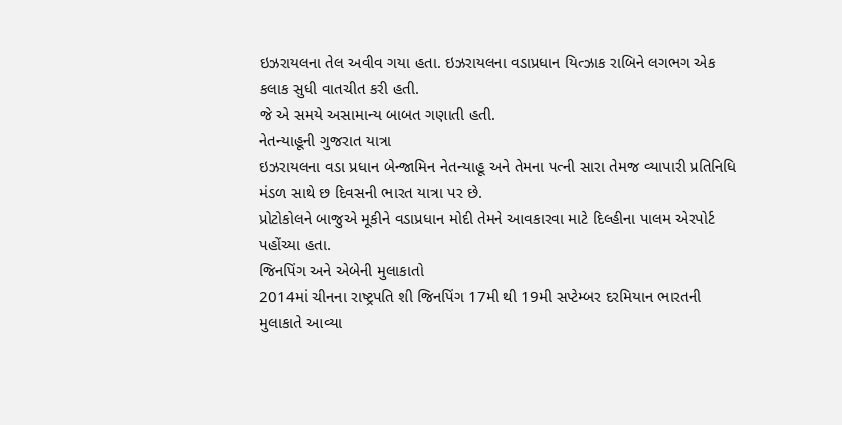ઇઝરાયલના તેલ અવીવ ગયા હતા. ઇઝરાયલના વડાપ્રધાન યિત્ઝાક રાબિને લગભગ એક કલાક સુધી વાતચીત કરી હતી.
જે એ સમયે અસામાન્ય બાબત ગણાતી હતી.
નેતન્યાહૂની ગુજરાત યાત્રા
ઇઝરાયલના વડા પ્રધાન બેન્જામિન નેતન્યાહૂ અને તેમના પત્ની સારા તેમજ વ્યાપારી પ્રતિનિધિ મંડળ સાથે છ દિવસની ભારત યાત્રા પર છે.
પ્રોટોકોલને બાજુએ મૂકીને વડાપ્રધાન મોદી તેમને આવકારવા માટે દિલ્હીના પાલમ એરપોર્ટ પહોંચ્યા હતા.
જિનપિંગ અને એબેની મુલાકાતો
2014માં ચીનના રાષ્ટ્રપતિ શી જિનપિંગ 17મી થી 19મી સપ્ટેમ્બર દરમિયાન ભારતની મુલાકાતે આવ્યા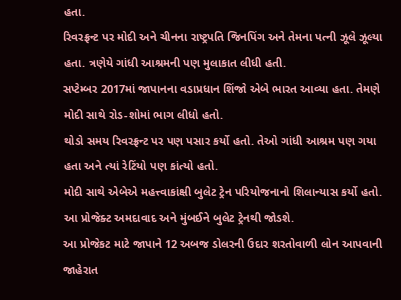હતા.
રિવરફ્રન્ટ પર મોદી અને ચીનના રાષ્ટ્રપતિ જિનપિંગ અને તેમના પત્ની ઝૂલે ઝૂલ્યા હતા. ત્રણેયે ગાંધી આશ્રમની પણ મુલાકાત લીધી હતી.
સપ્ટેમ્બર 2017માં જાપાનના વડાપ્રધાન શિંજો એબે ભારત આવ્યા હતા. તેમણે મોદી સાથે રોડ-શોમાં ભાગ લીધો હતો.
થોડો સમય રિવરફ્રન્ટ પર પણ પસાર કર્યો હતો. તેઓ ગાંધી આશ્રમ પણ ગયા હતા અને ત્યાં રેટિંયો પણ કાંત્યો હતો.
મોદી સાથે એબેએ મહત્ત્વાકાંક્ષી બુલેટ ટ્રેન પરિયોજનાનો શિલાન્યાસ કર્યો હતો. આ પ્રોજેક્ટ અમદાવાદ અને મુંબઈને બુલેટ ટ્રેનથી જોડશે.
આ પ્રોજેકટ માટે જાપાને 12 અબજ ડોલરની ઉદાર શરતોવાળી લોન આપવાની જાહેરાત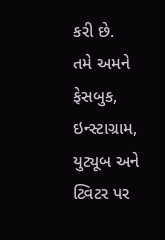કરી છે.
તમે અમને ફેસબુક, ઇન્સ્ટાગ્રામ, યુટ્યૂબ અને ટ્વિટર પર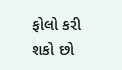ફોલો કરી શકો છો